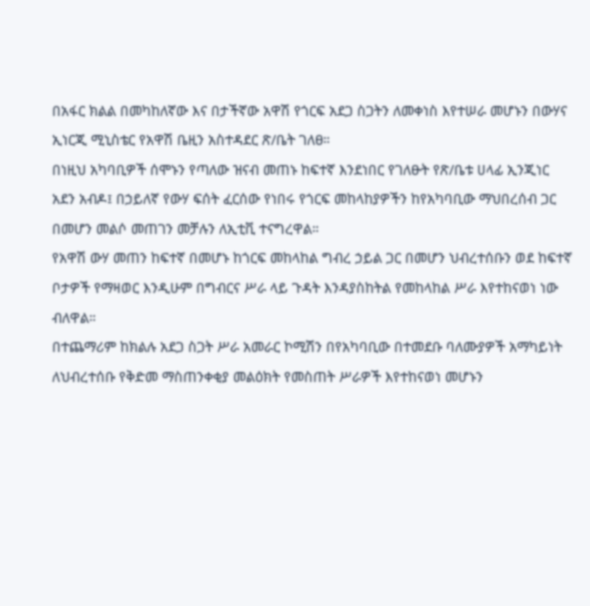በአፋር ክልል በመካከለኛው እና በታችኛው አዋሽ የጎርፍ አደጋ ስጋትን ለመቀነስ እየተሠራ መሆኑን በውሃና ኢነርጂ ሚኒስቴር የአዋሽ ቤዚን አስተዳደር ጽ/ቤት ገለፀ።
በነዚህ አካባቢዎች ሰሞኑን የጣለው ዝናብ መጠኑ ከፍተኛ እንደነበር የገለፁት የጽ/ቤቱ ሀላፊ ኢንጂነር አደን አብዶ፤ በኃይለኛ የውሃ ፍሰት ፈርሰው የነበሩ የጎርፍ መከላከያዎችን ከየአካባቢው ማህበረሰብ ጋር በመሆን መልሶ መጠገን መቻሉን ለኢቲቪ ተናግረዋል።
የአዋሽ ውሃ መጠን ከፍተኛ በመሆኑ ከጎርፍ መከላከል ግብረ ኃይል ጋር በመሆን ህብረተሰቡን ወደ ከፍተኛ ቦታዎች የማዛወር እንዲሁም በግብርና ሥራ ላይ ጉዳት እንዳያስከትል የመከላከል ሥራ እየተከናወነ ነው ብለዋል።
በተጨማሪም ከክልሉ አደጋ ስጋት ሥራ አመራር ኮሚሽን በየአካባቢው በተመደቡ ባለሙያዎች አማካይነት ለህብረተሰቡ የቅድመ ማስጠንቀቂያ መልዕክት የመስጠት ሥራዎች እየተከናወነ መሆኑን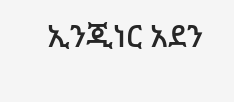ኢንጂነር አደን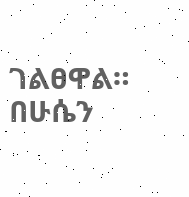ገልፀዋል።
በሁሴን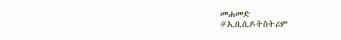መሐመድ
#ኢቢሲዶትስትሪም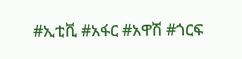#ኢቲቪ #አፋር #አዋሽ #ጎርፍ